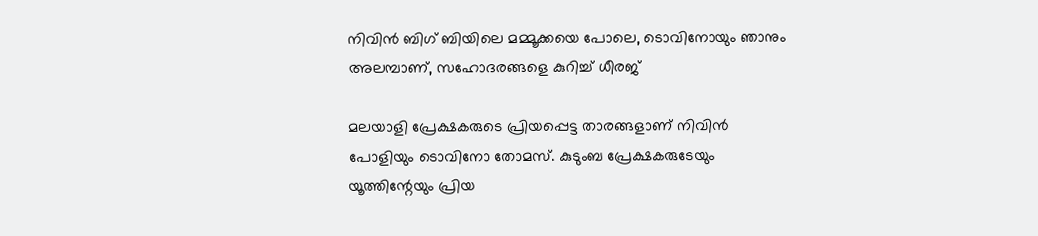നിവിൻ ബിഗ് ബിയിലെ മമ്മൂക്കയെ പോലെ, ടൊവിനോയും ഞാനും അലമ്പാണ്, സഹോദരങ്ങളെ കുറിച്ച് ധീരജ്

മലയാളി പ്രേക്ഷകരുടെ പ്രിയപ്പെട്ട താരങ്ങളാണ് നിവിൻ പോളിയും ടൊവിനോ തോമസ്. കുടുംബ പ്രേക്ഷകരുടേയും യൂത്തിന്റേയും പ്രിയ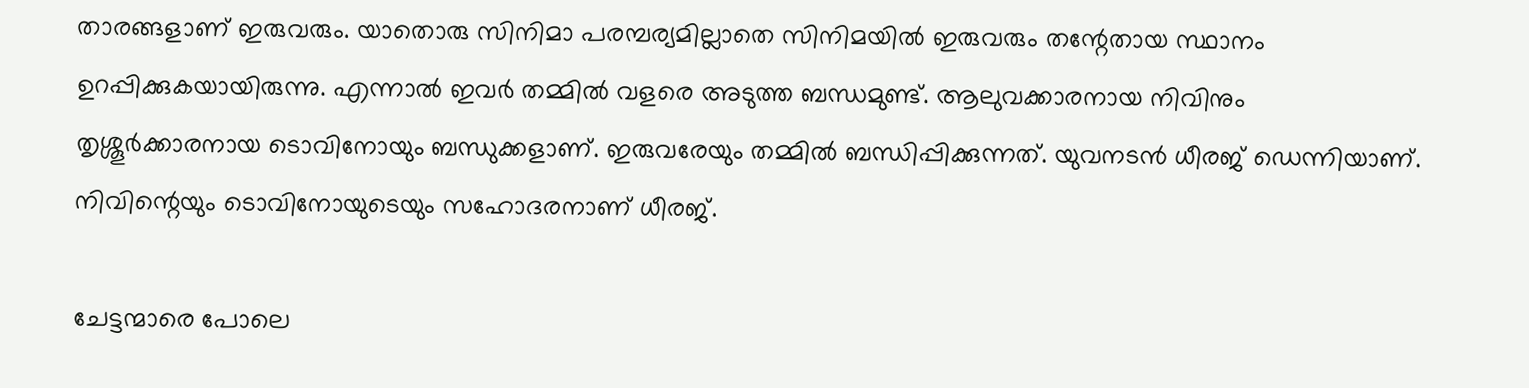താരങ്ങളാണ് ഇരുവരും. യാതൊരു സിനിമാ പരമ്പര്യമില്ലാതെ സിനിമയിൽ ഇരുവരും തന്റേതായ സ്ഥാനം ഉറപ്പിക്കുകയായിരുന്നു. എന്നാൽ ഇവർ തമ്മിൽ വളരെ അടുത്ത ബന്ധമുണ്ട്. ആലുവക്കാരനായ നിവിനും തൃശ്ശൂർക്കാരനായ ടൊവിനോയും ബന്ധുക്കളാണ്. ഇരുവരേയും തമ്മിൽ ബന്ധിപ്പിക്കുന്നത്. യുവനടൻ ധീരജ് ഡെന്നിയാണ്. നിവിന്റെയും ടൊവിനോയുടെയും സഹോദരനാണ് ധീരജ്.

ചേട്ടന്മാരെ പോലെ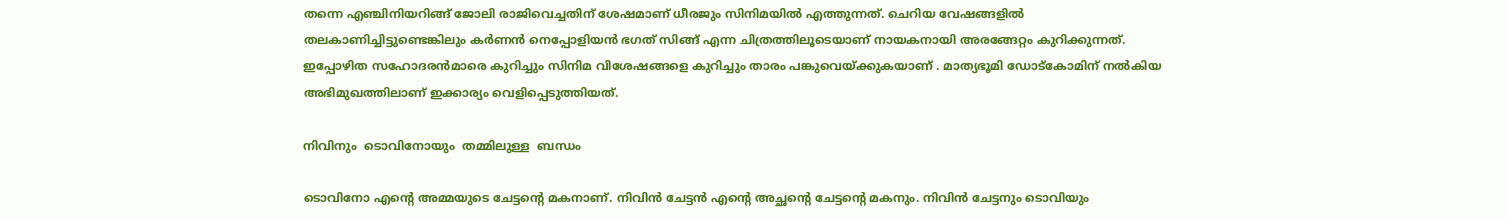തന്നെ എഞ്ചിനിയറിങ്ങ് ജോലി രാജിവെച്ചതിന് ശേഷമാണ് ധീരജും സിനിമയിൽ എത്തുന്നത്. ചെറിയ വേഷങ്ങളിൽ തലകാണിച്ചിട്ടുണ്ടെങ്കിലും കർണൻ നെപ്പോളിയൻ ഭഗത് സിങ്ങ് എന്ന ചിത്രത്തിലൂടെയാണ് നായകനായി അരങ്ങേറ്റം കുറിക്കുന്നത്. ഇപ്പോഴിത സഹോദരൻമാരെ കുറിച്ചും സിനിമ വിശേഷങ്ങളെ കുറിച്ചും താരം പങ്കുവെയ്ക്കുകയാണ് . മാത്യഭൂമി ഡോട്കോമിന് നൽകിയ അഭിമുഖത്തിലാണ് ഇക്കാര്യം വെളിപ്പെടുത്തിയത്.

നിവിനും  ടൊവിനോയും  തമ്മിലുള്ള  ബന്ധം

ടൊവിനോ എന്റെ അമ്മയുടെ ചേട്ടന്റെ മകനാണ്. നിവിൻ ചേട്ടൻ എന്റെ അച്ഛന്റെ ചേട്ടന്റെ മകനും. നിവിൻ ചേട്ടനും ടൊവിയും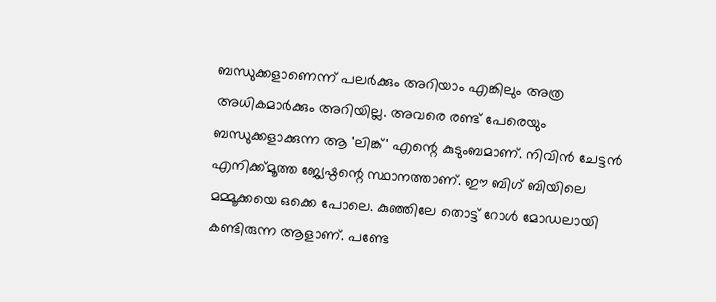ബന്ധുക്കളാണെന്ന് പലർക്കും അറിയാം എങ്കിലും അത്ര അധികമാർക്കും അറിയില്ല. അവരെ രണ്ട് പേരെയും ബന്ധുക്കളാക്കുന്ന ആ 'ലിങ്ക്' എന്റെ കുടുംബമാണ്. നിവിൻ ചേട്ടൻ എനിക്ക്മൂത്ത ജ്യേഷ്ഠന്റെ സ്ഥാനത്താണ്. ഈ ബിഗ് ബിയിലെ മമ്മൂക്കയെ ഒക്കെ പോലെ. കുഞ്ഞിലേ തൊട്ട് റോൾ മോഡലായി കണ്ടിരുന്ന ആളാണ്. പണ്ടേ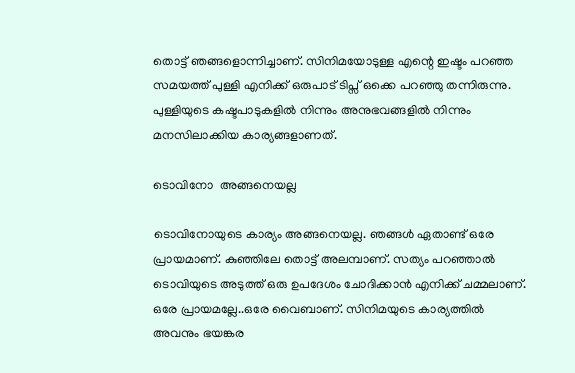തൊട്ട് ഞങ്ങളൊന്നിച്ചാണ്. സിനിമയോടുള്ള എന്റെ ഇഷ്ടം പറഞ്ഞ സമയത്ത് പുള്ളി എനിക്ക് ഒരുപാട് ടിപ്സ് ഒക്കെ പറഞ്ഞു തന്നിരുന്നു. പുള്ളിയുടെ കഷ്ടപാടുകളിൽ നിന്നും അനുഭവങ്ങളിൽ നിന്നും മനസിലാക്കിയ കാര്യങ്ങളാണത്.

ടൊവിനോ  അങ്ങനെയല്ല

ടൊവിനോയുടെ കാര്യം അങ്ങനെയല്ല. ഞങ്ങൾ ഏതാണ്ട് ഒരേ പ്രായമാണ്. കുഞ്ഞിലേ തൊട്ട് അലമ്പാണ്. സത്യം പറഞ്ഞാൽ ടൊവിയുടെ അടുത്ത് ഒരു ഉപദേശം ചോദിക്കാൻ എനിക്ക് ചമ്മലാണ്. ഒരേ പ്രായമല്ലേ..ഒരേ വൈബാണ്. സിനിമയുടെ കാര്യത്തിൽ അവനും ഭയങ്കര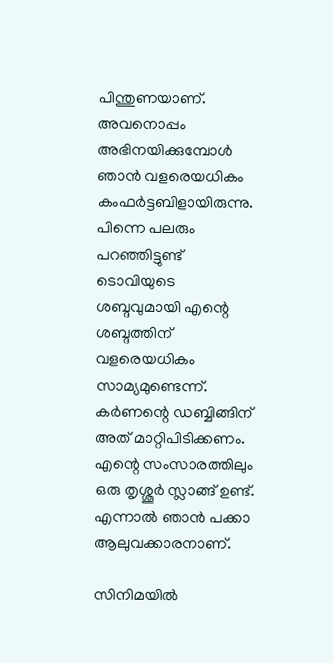പിന്തുണയാണ്. അവനൊപ്പം അഭിനയിക്കുമ്പോൾ ഞാൻ വളരെയധികം കംഫർട്ടബിളായിരുന്നു. പിന്നെ പലരും പറഞ്ഞിട്ടുണ്ട് ടൊവിയുടെ ശബ്ദവുമായി എന്റെ ശബ്ദത്തിന് വളരെയധികം സാമ്യമുണ്ടെന്ന്. കർണന്റെ ഡബ്ബിങ്ങിന് അത് മാറ്റിപിടിക്കണം. എന്റെ സംസാരത്തിലും ഒരു തൃശ്ശൂർ സ്ലാങ്ങ് ഉണ്ട്. എന്നാൽ ഞാൻ പക്കാ ആലുവക്കാരനാണ്.

സിനിമയിൽ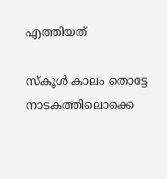എത്തിയത്

സ്കൂൾ കാലം തൊട്ടേ നാടകത്തിലൊക്കെ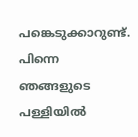പങ്കെടുക്കാറുണ്ട്. പിന്നെ ഞങ്ങളുടെ പള്ളിയിൽ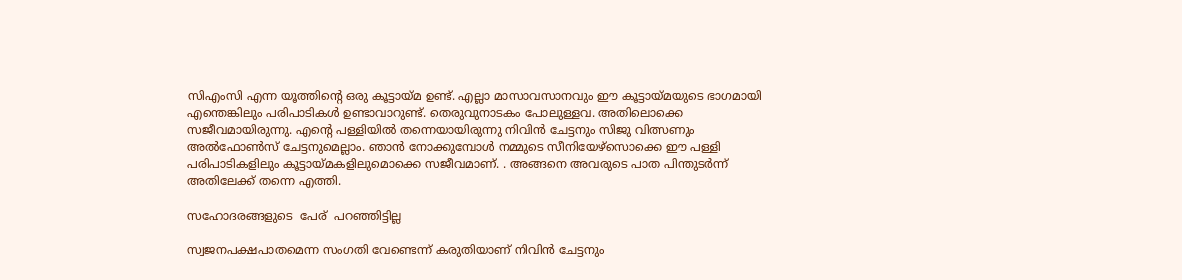സിഎംസി എന്ന യൂത്തിന്റെ ഒരു കൂട്ടായ്മ ഉണ്ട്. എല്ലാ മാസാവസാനവും ഈ കൂട്ടായ്മയുടെ ഭാഗമായി എന്തെങ്കിലും പരിപാടികൾ ഉണ്ടാവാറുണ്ട്. തെരുവുനാടകം പോലുള്ളവ. അതിലൊക്കെ സജീവമായിരുന്നു. എന്റെ പള്ളിയിൽ തന്നെയായിരുന്നു നിവിൻ ചേട്ടനും സിജു വിത്സണും അൽഫോൺസ് ചേട്ടനുമെല്ലാം. ഞാൻ നോക്കുമ്പോൾ നമ്മുടെ സീനിയേഴ്സൊക്കെ ഈ പള്ളി പരിപാടികളിലും കൂട്ടായ്മകളിലുമൊക്കെ സജീവമാണ്. . അങ്ങനെ അവരുടെ പാത പിന്തുടർന്ന് അതിലേക്ക് തന്നെ എത്തി.

സഹോദരങ്ങളുടെ  പേര്  പറഞ്ഞിട്ടില്ല

സ്വജനപക്ഷപാതമെന്ന സംഗതി വേണ്ടെന്ന് കരുതിയാണ് നിവിൻ ചേട്ടനും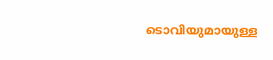ടൊവിയുമായുള്ള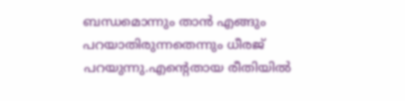ബന്ധമൊന്നും താൻ എങ്ങും പറയാതിരുന്നതെന്നും ധീരജ് പറയുന്നു.എന്റെതായ രീതിയിൽ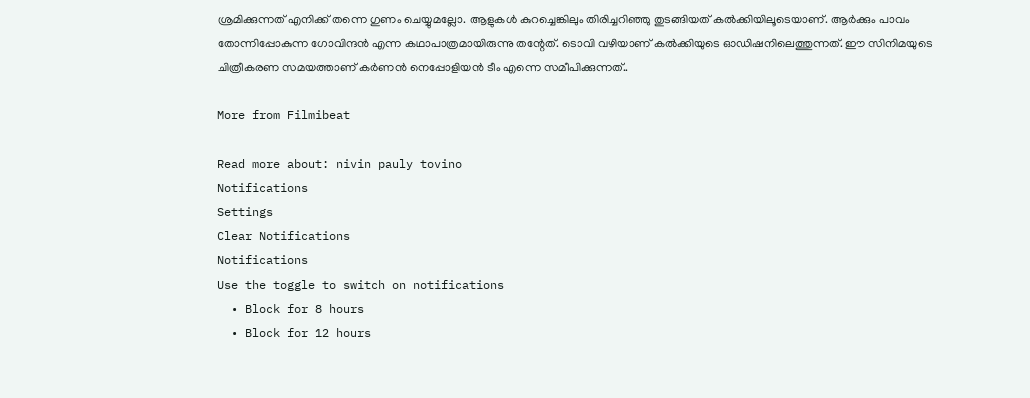ശ്രമിക്കുന്നത് എനിക്ക് തന്നെ ഗുണം ചെയ്യുമല്ലോ. ആളുകൾ കുറച്ചെങ്കിലും തിരിച്ചറിഞ്ഞു തുടങ്ങിയത് കൽക്കിയിലൂടെയാണ്. ആർക്കും പാവം തോന്നിപ്പോകുന്ന ഗോവിന്ദൻ എന്ന കഥാപാത്രമായിരുന്നു തന്റേത്. ടൊവി വഴിയാണ് കൽക്കിയുടെ ഓഡിഷനിലെത്തുന്നത്. ഈ സിനിമയുടെ ചിത്രീകരണ സമയത്താണ് കർണൻ നെപ്പോളിയൻ ടീം എന്നെ സമീപിക്കുന്നത്..

More from Filmibeat

Read more about: nivin pauly tovino
Notifications
Settings
Clear Notifications
Notifications
Use the toggle to switch on notifications
  • Block for 8 hours
  • Block for 12 hours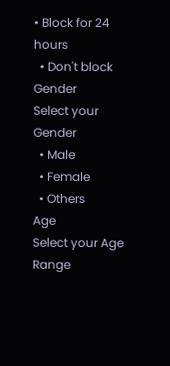• Block for 24 hours
  • Don't block
Gender
Select your Gender
  • Male
  • Female
  • Others
Age
Select your Age Range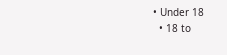• Under 18
  • 18 to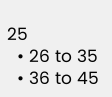25
  • 26 to 35
  • 36 to 45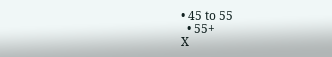• 45 to 55
  • 55+
X